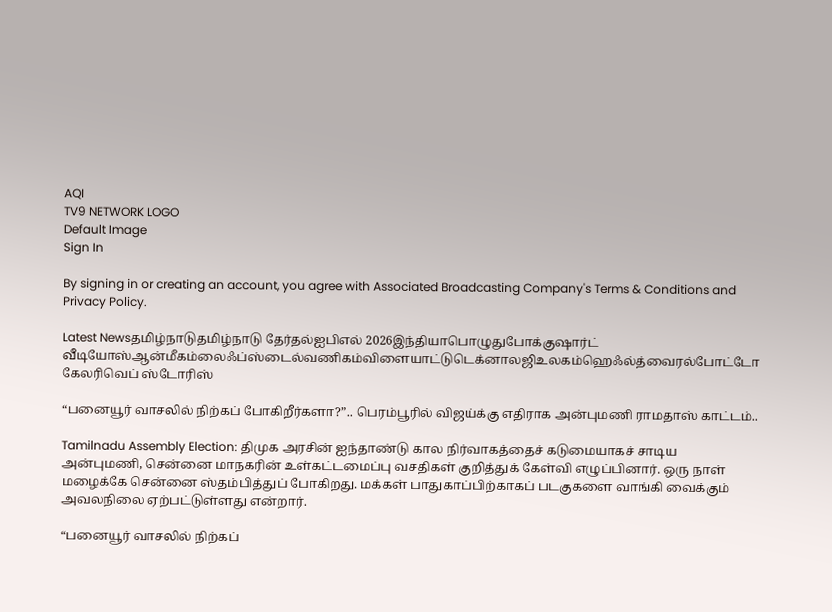AQI
TV9 NETWORK LOGO
Default Image
Sign In

By signing in or creating an account, you agree with Associated Broadcasting Company's Terms & Conditions and Privacy Policy.

Latest Newsதமிழ்நாடுதமிழ்நாடு தேர்தல்ஐபிஎல் 2026இந்தியாபொழுதுபோக்குஷார்ட் வீடியோஸ்ஆன்மீகம்லைஃப்ஸ்டைல்வணிகம்விளையாட்டுடெக்னாலஜிஉலகம்ஹெஃல்த்வைரல்போட்டோ கேலரிவெப் ஸ்டோரிஸ்

“பனையூர் வாசலில் நிற்கப் போகிறீர்களா?”.. பெரம்பூரில் விஜய்க்கு எதிராக அன்புமணி ராமதாஸ் காட்டம்..

Tamilnadu Assembly Election: திமுக அரசின் ஐந்தாண்டு கால நிர்வாகத்தைச் கடுமையாகச் சாடிய அன்புமணி, சென்னை மாநகரின் உள்கட்டமைப்பு வசதிகள் குறித்துக் கேள்வி எழுப்பினார். ஒரு நாள் மழைக்கே சென்னை ஸ்தம்பித்துப் போகிறது. மக்கள் பாதுகாப்பிற்காகப் படகுகளை வாங்கி வைக்கும் அவலநிலை ஏற்பட்டுள்ளது என்றார்.

“பனையூர் வாசலில் நிற்கப்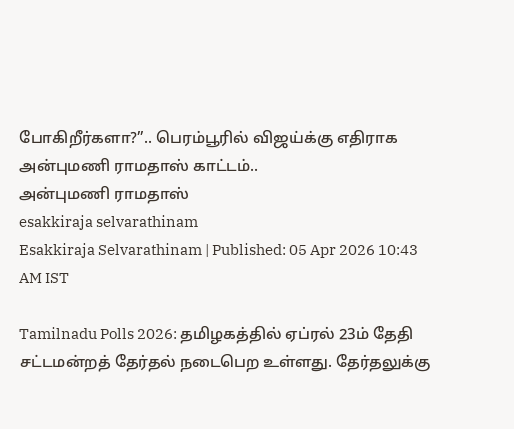போகிறீர்களா?”.. பெரம்பூரில் விஜய்க்கு எதிராக அன்புமணி ராமதாஸ் காட்டம்..
அன்புமணி ராமதாஸ்
esakkiraja selvarathinam
Esakkiraja Selvarathinam | Published: 05 Apr 2026 10:43 AM IST

Tamilnadu Polls 2026: தமிழகத்தில் ஏப்ரல் 23ம் தேதி சட்டமன்றத் தேர்தல் நடைபெற உள்ளது. தேர்தலுக்கு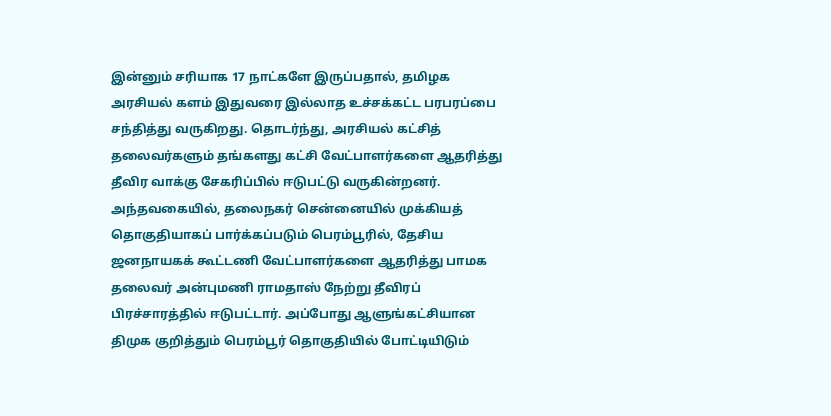இன்னும் சரியாக 17 நாட்களே இருப்பதால், தமிழக அரசியல் களம் இதுவரை இல்லாத உச்சக்கட்ட பரபரப்பை சந்தித்து வருகிறது. தொடர்ந்து, அரசியல் கட்சித் தலைவர்களும் தங்களது கட்சி வேட்பாளர்களை ஆதரித்து தீவிர வாக்கு சேகரிப்பில் ஈடுபட்டு வருகின்றனர். அந்தவகையில், தலைநகர் சென்னையில் முக்கியத் தொகுதியாகப் பார்க்கப்படும் பெரம்பூரில், தேசிய ஜனநாயகக் கூட்டணி வேட்பாளர்களை ஆதரித்து பாமக தலைவர் அன்புமணி ராமதாஸ் நேற்று தீவிரப் பிரச்சாரத்தில் ஈடுபட்டார். அப்போது ஆளுங்கட்சியான திமுக குறித்தும் பெரம்பூர் தொகுதியில் போட்டியிடும்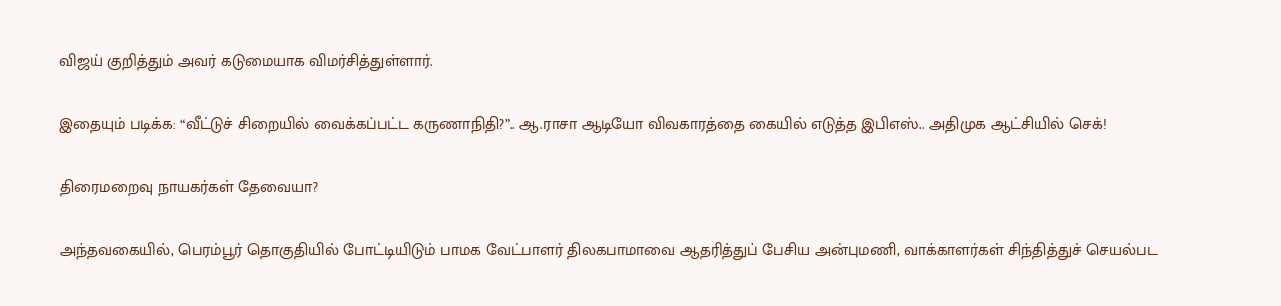விஜய் குறித்தும் அவர் கடுமையாக விமர்சித்துள்ளார்.

இதையும் படிக்க: “வீட்டுச் சிறையில் வைக்கப்பட்ட கருணாநிதி?”.. ஆ.ராசா ஆடியோ விவகாரத்தை கையில் எடுத்த இபிஎஸ்.. அதிமுக ஆட்சியில் செக்!

திரைமறைவு நாயகர்கள் தேவையா?

அந்தவகையில், பெரம்பூர் தொகுதியில் போட்டியிடும் பாமக வேட்பாளர் திலகபாமாவை ஆதரித்துப் பேசிய அன்புமணி, வாக்காளர்கள் சிந்தித்துச் செயல்பட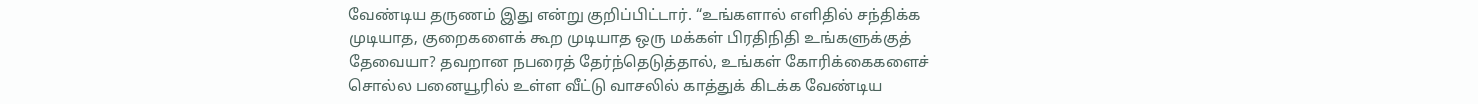வேண்டிய தருணம் இது என்று குறிப்பிட்டார். “உங்களால் எளிதில் சந்திக்க முடியாத, குறைகளைக் கூற முடியாத ஒரு மக்கள் பிரதிநிதி உங்களுக்குத் தேவையா? தவறான நபரைத் தேர்ந்தெடுத்தால், உங்கள் கோரிக்கைகளைச் சொல்ல பனையூரில் உள்ள வீட்டு வாசலில் காத்துக் கிடக்க வேண்டிய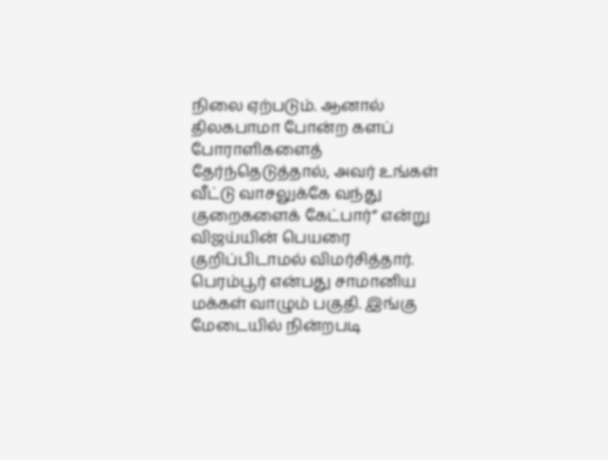நிலை ஏற்படும். ஆனால் திலகபாமா போன்ற களப் போராளிகளைத் தேர்ந்தெடுத்தால், அவர் உங்கள் வீட்டு வாசலுக்கே வந்து குறைகளைக் கேட்பார்” என்று விஜய்யின் பெயரை குறிப்பிடாமல் விமர்சித்தார். பெரம்பூர் என்பது சாமானிய மக்கள் வாழும் பகுதி. இங்கு மேடையில் நின்றபடி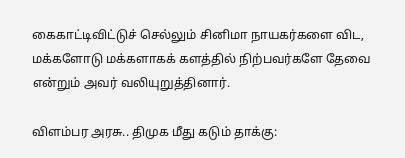கைகாட்டிவிட்டுச் செல்லும் சினிமா நாயகர்களை விட, மக்களோடு மக்களாகக் களத்தில் நிற்பவர்களே தேவை என்றும் அவர் வலியுறுத்தினார்.

விளம்பர அரசு.. திமுக மீது கடும் தாக்கு: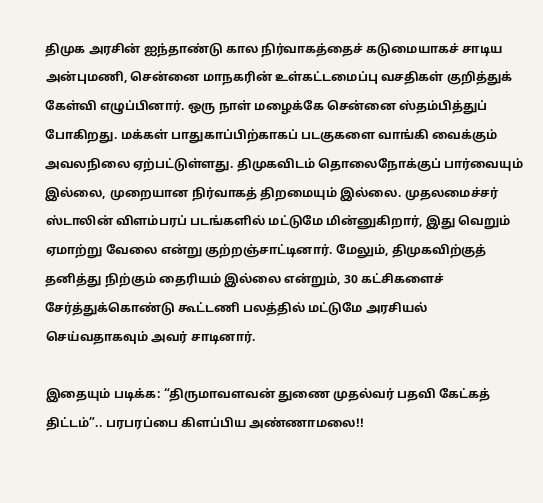திமுக அரசின் ஐந்தாண்டு கால நிர்வாகத்தைச் கடுமையாகச் சாடிய அன்புமணி, சென்னை மாநகரின் உள்கட்டமைப்பு வசதிகள் குறித்துக் கேள்வி எழுப்பினார். ஒரு நாள் மழைக்கே சென்னை ஸ்தம்பித்துப் போகிறது. மக்கள் பாதுகாப்பிற்காகப் படகுகளை வாங்கி வைக்கும் அவலநிலை ஏற்பட்டுள்ளது. திமுகவிடம் தொலைநோக்குப் பார்வையும் இல்லை, முறையான நிர்வாகத் திறமையும் இல்லை. முதலமைச்சர் ஸ்டாலின் விளம்பரப் படங்களில் மட்டுமே மின்னுகிறார், இது வெறும் ஏமாற்று வேலை என்று குற்றஞ்சாட்டினார். மேலும், திமுகவிற்குத் தனித்து நிற்கும் தைரியம் இல்லை என்றும், 30 கட்சிகளைச் சேர்த்துக்கொண்டு கூட்டணி பலத்தில் மட்டுமே அரசியல் செய்வதாகவும் அவர் சாடினார்.

இதையும் படிக்க: “திருமாவளவன் துணை முதல்வர் பதவி கேட்கத் திட்டம்”.. பரபரப்பை கிளப்பிய அண்ணாமலை!!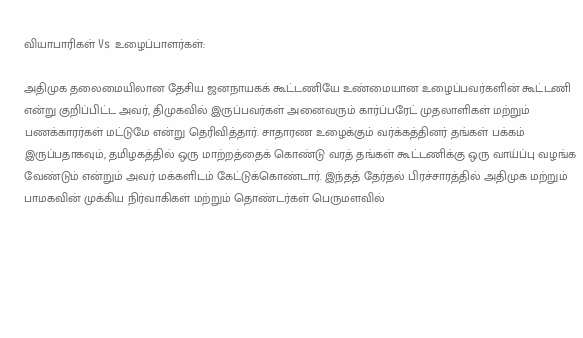வியாபாரிகள் Vs உழைப்பாளர்கள்:

அதிமுக தலைமையிலான தேசிய ஜனநாயகக் கூட்டணியே உண்மையான உழைப்பவர்களின் கூட்டணி என்று குறிப்பிட்ட அவர், திமுகவில் இருப்பவர்கள் அனைவரும் கார்ப்பரேட் முதலாளிகள் மற்றும் பணக்காரர்கள் மட்டுமே என்று தெரிவித்தார். சாதாரண உழைக்கும் வர்க்கத்தினர் தங்கள் பக்கம் இருப்பதாகவும், தமிழகத்தில் ஒரு மாற்றத்தைக் கொண்டு வரத் தங்கள் கூட்டணிக்கு ஒரு வாய்ப்பு வழங்க வேண்டும் என்றும் அவர் மக்களிடம் கேட்டுக்கொண்டார். இந்தத் தேர்தல் பிரச்சாரத்தில் அதிமுக மற்றும் பாமகவின் முக்கிய நிர்வாகிகள் மற்றும் தொண்டர்கள் பெருமளவில்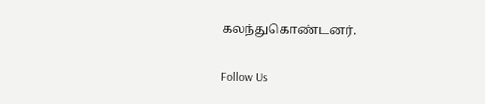கலந்துகொண்டனர்.

Follow Us